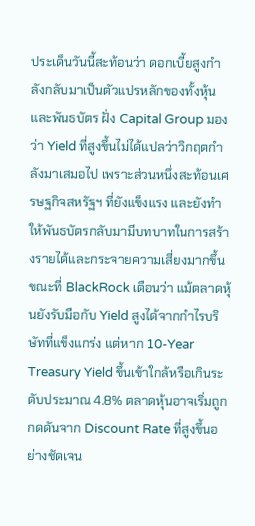ประเด็นวันนี้สะท้อนว่า ดอกเบี้ยสูงกำลังกลับมาเป็นตัวแปรหลักของทั้งหุ้นและพันธบัตร ฝั่ง Capital Group มองว่า Yield ที่สูงขึ้นไม่ได้แปลว่าวิกฤตกำลังมาเสมอไป เพราะส่วนหนึ่งสะท้อนเศรษฐกิจสหรัฐฯ ที่ยังแข็งแรง และยังทำให้พันธบัตรกลับมามีบทบาทในการสร้างรายได้และกระจายความเสี่ยงมากขึ้น ขณะที่ BlackRock เตือนว่า แม้ตลาดหุ้นยังรับมือกับ Yield สูงได้จากกำไรบริษัทที่แข็งแกร่ง แต่หาก 10-Year Treasury Yield ขึ้นเข้าใกล้หรือเกินระดับประมาณ 4.8% ตลาดหุ้นอาจเริ่มถูกกดดันจาก Discount Rate ที่สูงขึ้นอย่างชัดเจน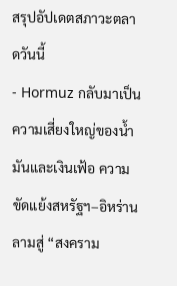สรุปอัปเดตสภาวะตลาดวันนี้
- Hormuz กลับมาเป็นความเสี่ยงใหญ่ของน้ำมันและเงินเฟ้อ ความขัดแย้งสหรัฐฯ–อิหร่านลามสู่ “สงคราม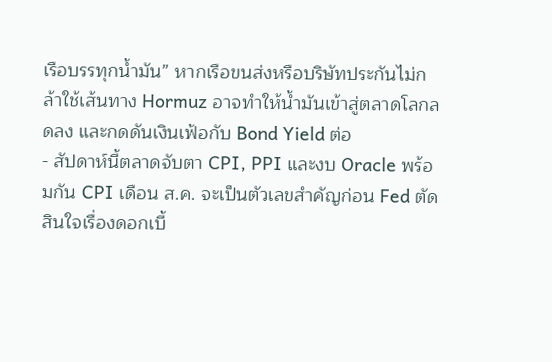เรือบรรทุกน้ำมัน” หากเรือขนส่งหรือบริษัทประกันไม่กล้าใช้เส้นทาง Hormuz อาจทำให้น้ำมันเข้าสู่ตลาดโลกลดลง และกดดันเงินเฟ้อกับ Bond Yield ต่อ
- สัปดาห์นี้ตลาดจับตา CPI, PPI และงบ Oracle พร้อมกัน CPI เดือน ส.ค. จะเป็นตัวเลขสำคัญก่อน Fed ตัดสินใจเรื่องดอกเบี้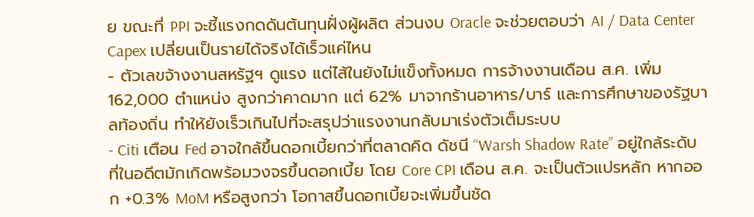ย ขณะที่ PPI จะชี้แรงกดดันต้นทุนฝั่งผู้ผลิต ส่วนงบ Oracle จะช่วยตอบว่า AI / Data Center Capex เปลี่ยนเป็นรายได้จริงได้เร็วแค่ไหน
- ตัวเลขจ้างงานสหรัฐฯ ดูแรง แต่ไส้ในยังไม่แข็งทั้งหมด การจ้างงานเดือน ส.ค. เพิ่ม 162,000 ตำแหน่ง สูงกว่าคาดมาก แต่ 62% มาจากร้านอาหาร/บาร์ และการศึกษาของรัฐบาลท้องถิ่น ทำให้ยังเร็วเกินไปที่จะสรุปว่าแรงงานกลับมาเร่งตัวเต็มระบบ
- Citi เตือน Fed อาจใกล้ขึ้นดอกเบี้ยกว่าที่ตลาดคิด ดัชนี “Warsh Shadow Rate” อยู่ใกล้ระดับที่ในอดีตมักเกิดพร้อมวงจรขึ้นดอกเบี้ย โดย Core CPI เดือน ส.ค. จะเป็นตัวแปรหลัก หากออก +0.3% MoM หรือสูงกว่า โอกาสขึ้นดอกเบี้ยจะเพิ่มขึ้นชัด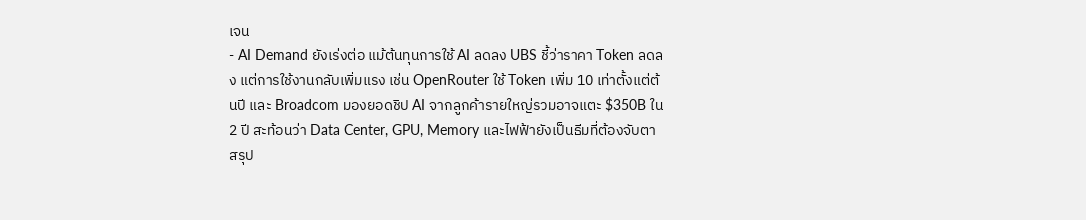เจน
- AI Demand ยังเร่งต่อ แม้ต้นทุนการใช้ AI ลดลง UBS ชี้ว่าราคา Token ลดลง แต่การใช้งานกลับเพิ่มแรง เช่น OpenRouter ใช้ Token เพิ่ม 10 เท่าตั้งแต่ต้นปี และ Broadcom มองยอดชิป AI จากลูกค้ารายใหญ่รวมอาจแตะ $350B ใน 2 ปี สะท้อนว่า Data Center, GPU, Memory และไฟฟ้ายังเป็นธีมที่ต้องจับตา
สรุป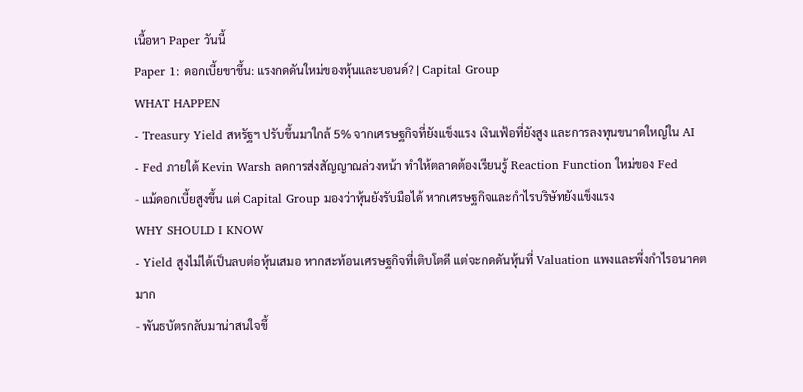เนื้อหา Paper วันนี้
Paper 1: ดอกเบี้ยขาขึ้น: แรงกดดันใหม่ของหุ้นและบอนด์? | Capital Group
WHAT HAPPEN
- Treasury Yield สหรัฐฯ ปรับขึ้นมาใกล้ 5% จากเศรษฐกิจที่ยังแข็งแรง เงินเฟ้อที่ยังสูง และการลงทุนขนาดใหญ่ใน AI
- Fed ภายใต้ Kevin Warsh ลดการส่งสัญญาณล่วงหน้า ทำให้ตลาดต้องเรียนรู้ Reaction Function ใหม่ของ Fed
- แม้ดอกเบี้ยสูงขึ้น แต่ Capital Group มองว่าหุ้นยังรับมือได้ หากเศรษฐกิจและกำไรบริษัทยังแข็งแรง
WHY SHOULD I KNOW
- Yield สูงไม่ได้เป็นลบต่อหุ้นเสมอ หากสะท้อนเศรษฐกิจที่เติบโตดี แต่จะกดดันหุ้นที่ Valuation แพงและพึ่งกำไรอนาคตมาก
- พันธบัตรกลับมาน่าสนใจขึ้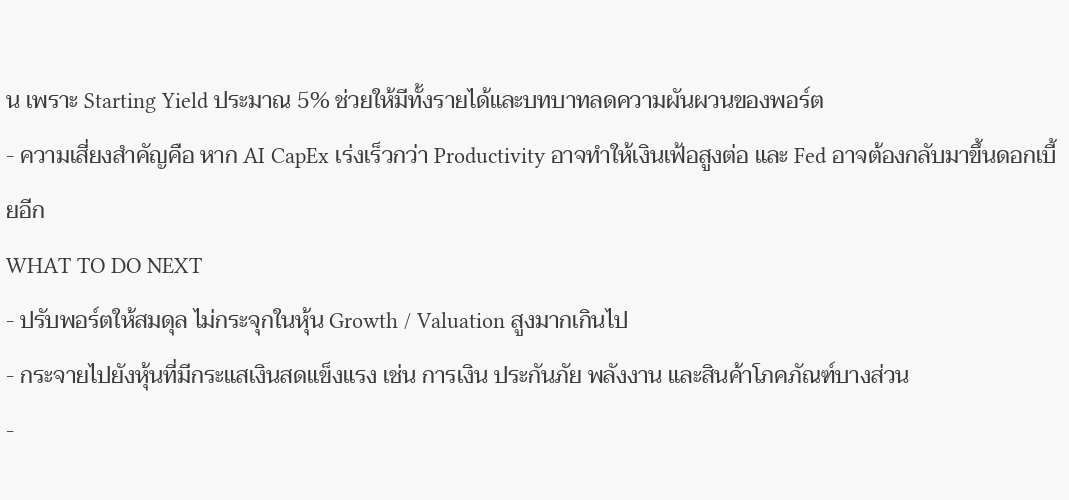น เพราะ Starting Yield ประมาณ 5% ช่วยให้มีทั้งรายได้และบทบาทลดความผันผวนของพอร์ต
- ความเสี่ยงสำคัญคือ หาก AI CapEx เร่งเร็วกว่า Productivity อาจทำให้เงินเฟ้อสูงต่อ และ Fed อาจต้องกลับมาขึ้นดอกเบี้ยอีก
WHAT TO DO NEXT
- ปรับพอร์ตให้สมดุล ไม่กระจุกในหุ้น Growth / Valuation สูงมากเกินไป
- กระจายไปยังหุ้นที่มีกระแสเงินสดแข็งแรง เช่น การเงิน ประกันภัย พลังงาน และสินค้าโภคภัณฑ์บางส่วน
-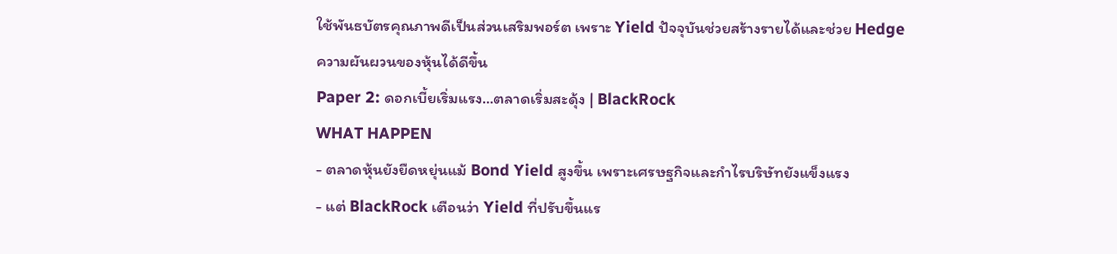ใช้พันธบัตรคุณภาพดีเป็นส่วนเสริมพอร์ต เพราะ Yield ปัจจุบันช่วยสร้างรายได้และช่วย Hedge ความผันผวนของหุ้นได้ดีขึ้น
Paper 2: ดอกเบี้ยเริ่มแรง…ตลาดเริ่มสะดุ้ง | BlackRock
WHAT HAPPEN
- ตลาดหุ้นยังยืดหยุ่นแม้ Bond Yield สูงขึ้น เพราะเศรษฐกิจและกำไรบริษัทยังแข็งแรง
- แต่ BlackRock เตือนว่า Yield ที่ปรับขึ้นแร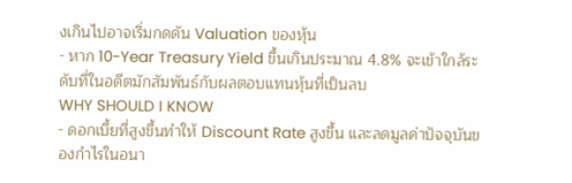งเกินไปอาจเริ่มกดดัน Valuation ของหุ้น
- หาก 10-Year Treasury Yield ขึ้นเกินประมาณ 4.8% จะเข้าใกล้ระดับที่ในอดีตมักสัมพันธ์กับผลตอบแทนหุ้นที่เป็นลบ
WHY SHOULD I KNOW
- ดอกเบี้ยที่สูงขึ้นทำให้ Discount Rate สูงขึ้น และลดมูลค่าปัจจุบันของกำไรในอนา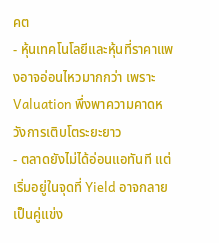คต
- หุ้นเทคโนโลยีและหุ้นที่ราคาแพงอาจอ่อนไหวมากกว่า เพราะ Valuation พึ่งพาความคาดหวังการเติบโตระยะยาว
- ตลาดยังไม่ได้อ่อนแอทันที แต่เริ่มอยู่ในจุดที่ Yield อาจกลายเป็นคู่แข่ง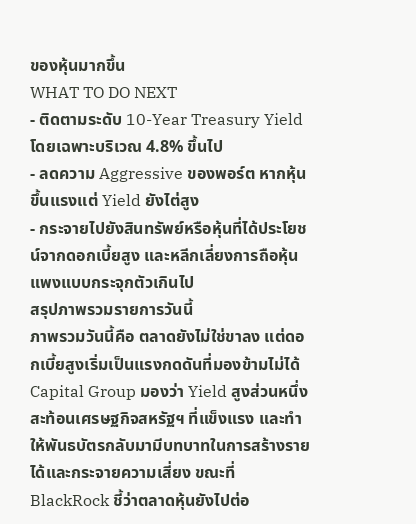ของหุ้นมากขึ้น
WHAT TO DO NEXT
- ติดตามระดับ 10-Year Treasury Yield โดยเฉพาะบริเวณ 4.8% ขึ้นไป
- ลดความ Aggressive ของพอร์ต หากหุ้นขึ้นแรงแต่ Yield ยังไต่สูง
- กระจายไปยังสินทรัพย์หรือหุ้นที่ได้ประโยชน์จากดอกเบี้ยสูง และหลีกเลี่ยงการถือหุ้นแพงแบบกระจุกตัวเกินไป
สรุปภาพรวมรายการวันนี้
ภาพรวมวันนี้คือ ตลาดยังไม่ใช่ขาลง แต่ดอกเบี้ยสูงเริ่มเป็นแรงกดดันที่มองข้ามไม่ได้Capital Group มองว่า Yield สูงส่วนหนึ่งสะท้อนเศรษฐกิจสหรัฐฯ ที่แข็งแรง และทำให้พันธบัตรกลับมามีบทบาทในการสร้างรายได้และกระจายความเสี่ยง ขณะที่ BlackRock ชี้ว่าตลาดหุ้นยังไปต่อ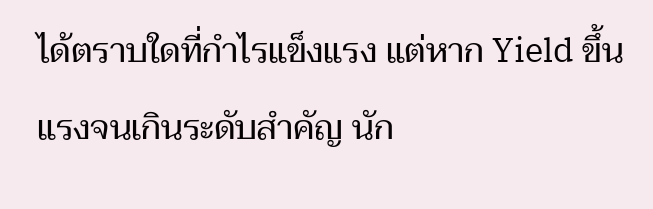ได้ตราบใดที่กำไรแข็งแรง แต่หาก Yield ขึ้นแรงจนเกินระดับสำคัญ นัก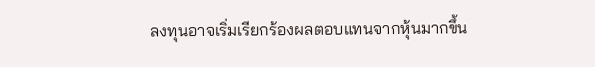ลงทุนอาจเริ่มเรียกร้องผลตอบแทนจากหุ้นมากขึ้น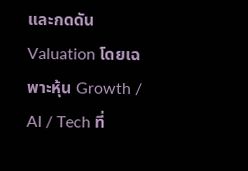และกดดัน Valuation โดยเฉพาะหุ้น Growth / AI / Tech ที่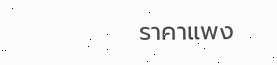ราคาแพง